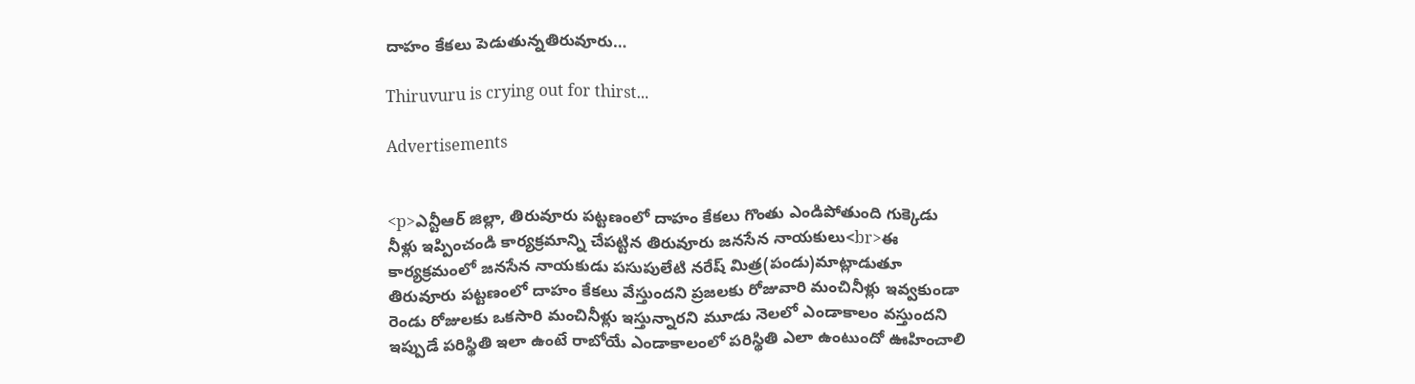దాహం కేకలు పెడుతున్నతిరువూరు…

Thiruvuru is crying out for thirst...

Advertisements


<p>ఎన్టీఆర్ జిల్లా, తిరువూరు పట్టణంలో దాహం కేకలు గొంతు ఎండిపోతుంది గుక్కెడు నీళ్లు ఇప్పించండి కార్యక్రమాన్ని చేపట్టిన తిరువూరు జనసేన నాయకులు<br>ఈ కార్యక్రమంలో జనసేన నాయకుడు పసుపులేటి నరేష్ మిత్ర(పండు)మాట్లాడుతూ తిరువూరు పట్టణంలో దాహం కేకలు వేస్తుందని ప్రజలకు రోజువారి మంచినీళ్లు ఇవ్వకుండా రెండు రోజులకు ఒకసారి మంచినీళ్లు ఇస్తున్నారని మూడు నెలలో ఎండాకాలం వస్తుందని ఇప్పుడే పరిస్థితి ఇలా ఉంటే రాబోయే ఎండాకాలంలో పరిస్థితి ఎలా ఉంటుందో ఊహించాలి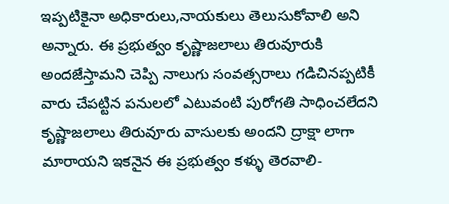ఇప్పటికైనా అధికారులు,నాయకులు తెలుసుకోవాలి అని అన్నారు. ఈ ప్రభుత్వం కృష్ణాజలాలు తిరువూరుకి అందజేస్తామని చెప్పి నాలుగు సంవత్సరాలు గడిచినప్పటికీ వారు చేపట్టిన పనులలో ఎటువంటి పురోగతి సాధించలేదని కృష్ణాజలాలు తిరువూరు వాసులకు అందని ద్రాక్షా లాగా మారాయని ఇకనైన ఈ ప్రభుత్వం కళ్ళు తెరవాలి-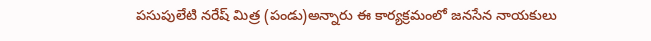పసుపులేటి నరేష్ మిత్ర (పండు)అన్నారు ఈ కార్యక్రమంలో జనసేన నాయకులు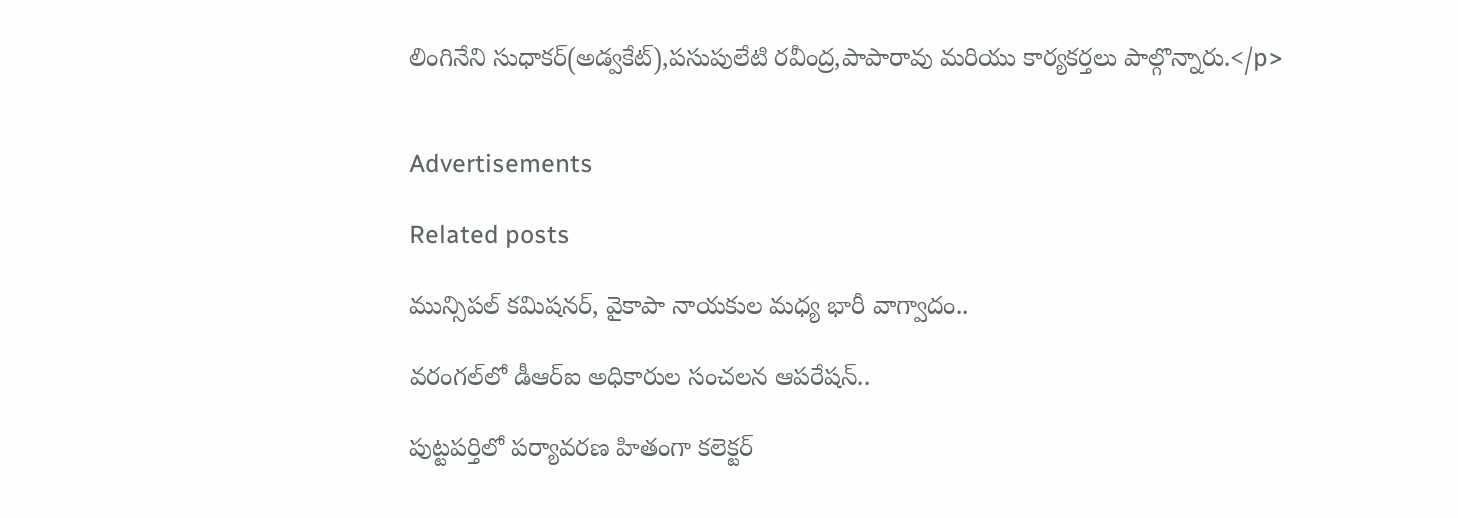లింగినేని సుధాకర్(అడ్వకేట్),పసుపులేటి రవీంద్ర,పాపారావు మరియు కార్యకర్తలు పాల్గొన్నారు.</p>


Advertisements

Related posts

మున్సిపల్ కమిషనర్, వైకాపా నాయకుల మధ్య భారీ వాగ్వాదం..

వరంగల్‌లో డీఆర్‌ఐ అధికారుల సంచలన ఆపరేషన్..

పుట్టపర్తిలో పర్యావరణ హితంగా కలెక్టర్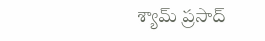శ్యామ్ ప్రసాద్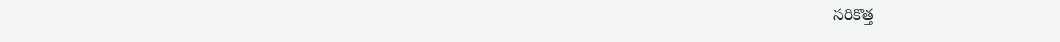సరికొత్త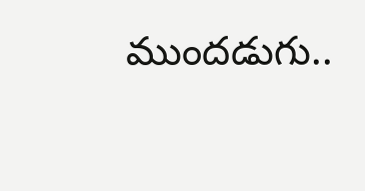ముందడుగు..